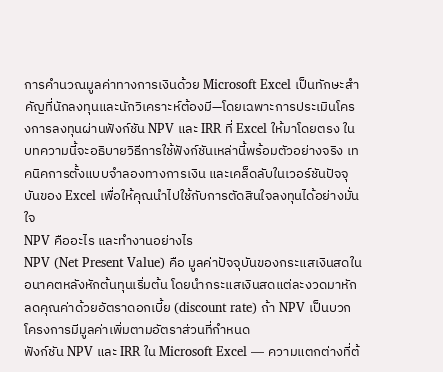การคำนวณมูลค่าทางการเงินด้วย Microsoft Excel เป็นทักษะสำคัญที่นักลงทุนและนักวิเคราะห์ต้องมี—โดยเฉพาะการประเมินโครงการลงทุนผ่านฟังก์ชัน NPV และ IRR ที่ Excel ให้มาโดยตรง ในบทความนี้จะอธิบายวิธีการใช้ฟังก์ชันเหล่านี้พร้อมตัวอย่างจริง เทคนิคการตั้งแบบจำลองทางการเงิน และเคล็ดลับในเวอร์ชันปัจจุบันของ Excel เพื่อให้คุณนำไปใช้กับการตัดสินใจลงทุนได้อย่างมั่นใจ
NPV คืออะไร และทำงานอย่างไร
NPV (Net Present Value) คือ มูลค่าปัจจุบันของกระแสเงินสดในอนาคตหลังหักต้นทุนเริ่มต้น โดยนำกระแสเงินสดแต่ละงวดมาหักลดคุณค่าด้วยอัตราดอกเบี้ย (discount rate) ถ้า NPV เป็นบวก โครงการมีมูลค่าเพิ่มตามอัตราส่วนที่กำหนด
ฟังก์ชัน NPV และ IRR ใน Microsoft Excel — ความแตกต่างที่ต้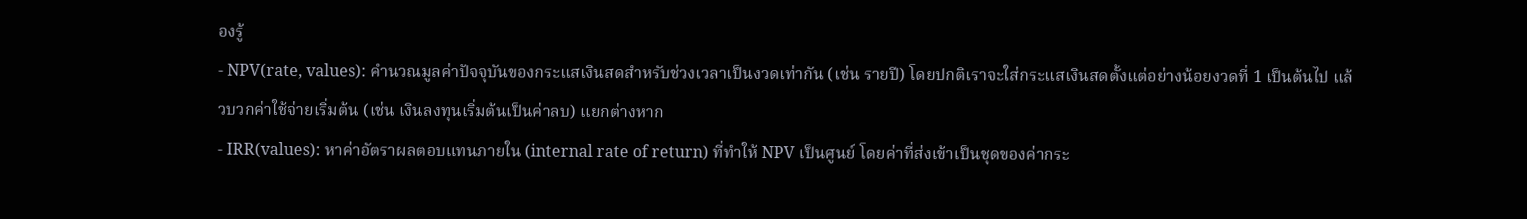องรู้
- NPV(rate, values): คำนวณมูลค่าปัจจุบันของกระแสเงินสดสำหรับช่วงเวลาเป็นงวดเท่ากัน (เช่น รายปี) โดยปกติเราจะใส่กระแสเงินสดตั้งแต่อย่างน้อยงวดที่ 1 เป็นต้นไป แล้วบวกค่าใช้จ่ายเริ่มต้น (เช่น เงินลงทุนเริ่มต้นเป็นค่าลบ) แยกต่างหาก
- IRR(values): หาค่าอัตราผลตอบแทนภายใน (internal rate of return) ที่ทำให้ NPV เป็นศูนย์ โดยค่าที่ส่งเข้าเป็นชุดของค่ากระ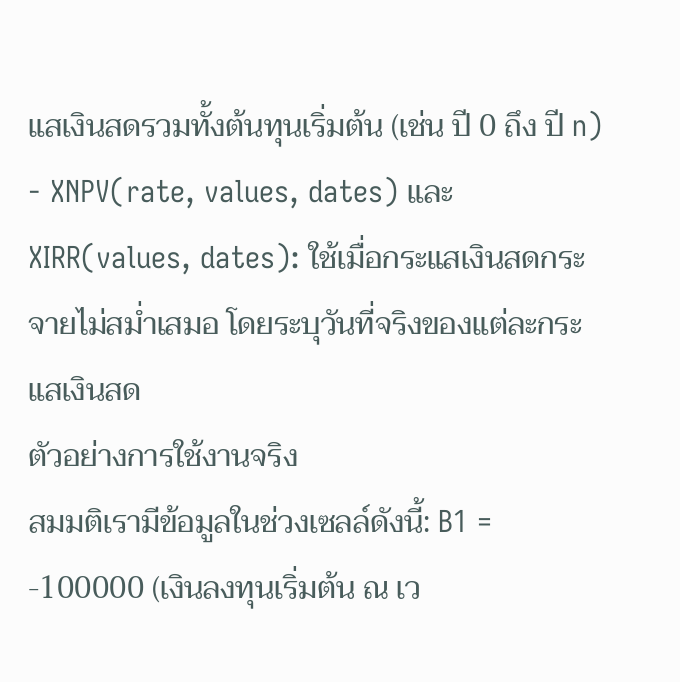แสเงินสดรวมทั้งต้นทุนเริ่มต้น (เช่น ปี 0 ถึง ปี n)
- XNPV(rate, values, dates) และ XIRR(values, dates): ใช้เมื่อกระแสเงินสดกระจายไม่สม่ำเสมอ โดยระบุวันที่จริงของแต่ละกระแสเงินสด
ตัวอย่างการใช้งานจริง
สมมติเรามีข้อมูลในช่วงเซลล์ดังนี้: B1 = -100000 (เงินลงทุนเริ่มต้น ณ เว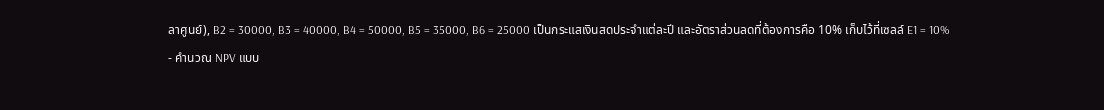ลาศูนย์), B2 = 30000, B3 = 40000, B4 = 50000, B5 = 35000, B6 = 25000 เป็นกระแสเงินสดประจำแต่ละปี และอัตราส่วนลดที่ต้องการคือ 10% เก็บไว้ที่เซลล์ E1 = 10%
- คำนวณ NPV แบบ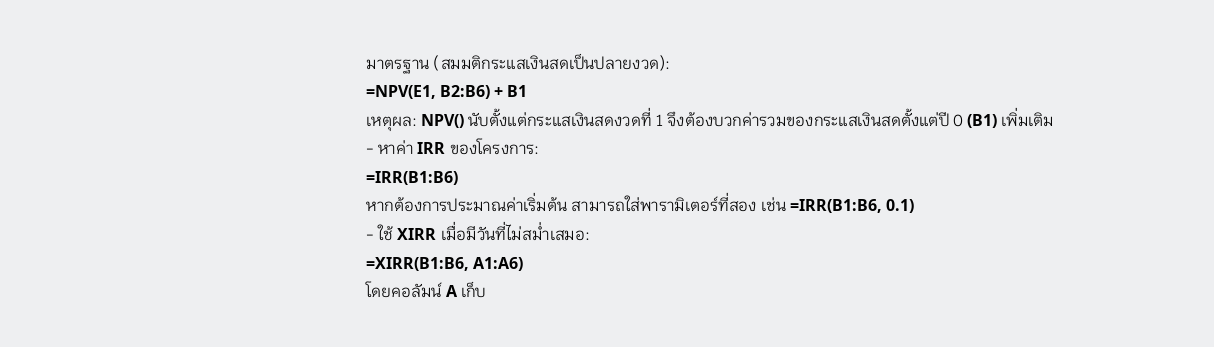มาตรฐาน (สมมติกระแสเงินสดเป็นปลายงวด):
=NPV(E1, B2:B6) + B1
เหตุผล: NPV() นับตั้งแต่กระแสเงินสดงวดที่ 1 จึงต้องบวกค่ารวมของกระแสเงินสดตั้งแต่ปี 0 (B1) เพิ่มเติม
- หาค่า IRR ของโครงการ:
=IRR(B1:B6)
หากต้องการประมาณค่าเริ่มต้น สามารถใส่พารามิเตอร์ที่สอง เช่น =IRR(B1:B6, 0.1)
- ใช้ XIRR เมื่อมีวันที่ไม่สม่ำเสมอ:
=XIRR(B1:B6, A1:A6)
โดยคอลัมน์ A เก็บ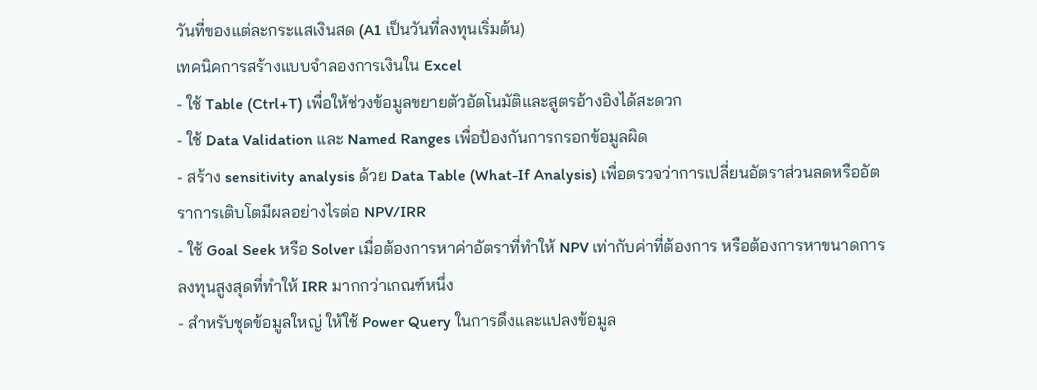วันที่ของแต่ละกระแสเงินสด (A1 เป็นวันที่ลงทุนเริ่มต้น)
เทคนิคการสร้างแบบจำลองการเงินใน Excel
- ใช้ Table (Ctrl+T) เพื่อให้ช่วงข้อมูลขยายตัวอัตโนมัติและสูตรอ้างอิงได้สะดวก
- ใช้ Data Validation และ Named Ranges เพื่อป้องกันการกรอกข้อมูลผิด
- สร้าง sensitivity analysis ด้วย Data Table (What-If Analysis) เพื่อตรวจว่าการเปลี่ยนอัตราส่วนลดหรืออัตราการเติบโตมีผลอย่างไรต่อ NPV/IRR
- ใช้ Goal Seek หรือ Solver เมื่อต้องการหาค่าอัตราที่ทำให้ NPV เท่ากับค่าที่ต้องการ หรือต้องการหาขนาดการลงทุนสูงสุดที่ทำให้ IRR มากกว่าเกณฑ์หนึ่ง
- สำหรับชุดข้อมูลใหญ่ ให้ใช้ Power Query ในการดึงและแปลงข้อมูล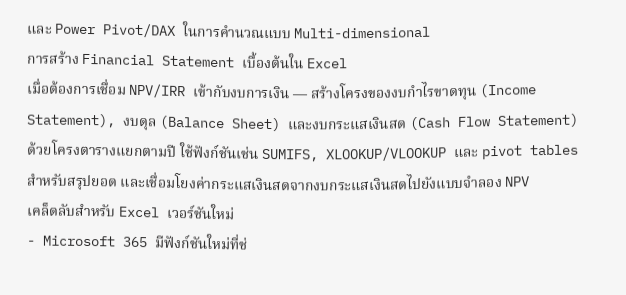และ Power Pivot/DAX ในการคำนวณแบบ Multi-dimensional
การสร้าง Financial Statement เบื้องต้นใน Excel
เมื่อต้องการเชื่อม NPV/IRR เข้ากับงบการเงิน — สร้างโครงของงบกำไรขาดทุน (Income Statement), งบดุล (Balance Sheet) และงบกระแสเงินสด (Cash Flow Statement) ด้วยโครงตารางแยกตามปี ใช้ฟังก์ชันเช่น SUMIFS, XLOOKUP/VLOOKUP และ pivot tables สำหรับสรุปยอด และเชื่อมโยงค่ากระแสเงินสดจากงบกระแสเงินสดไปยังแบบจำลอง NPV
เคล็ดลับสำหรับ Excel เวอร์ชันใหม่
- Microsoft 365 มีฟังก์ชันใหม่ที่ช่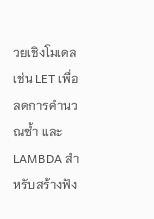วยเชิงโมเดล เช่น LET เพื่อลดการคำนวณซ้ำ และ LAMBDA สำหรับสร้างฟัง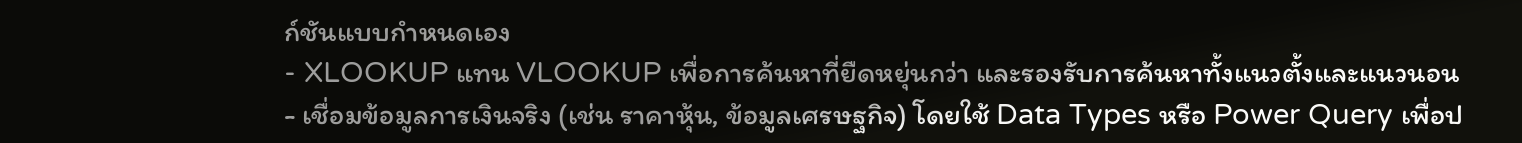ก์ชันแบบกำหนดเอง
- XLOOKUP แทน VLOOKUP เพื่อการค้นหาที่ยืดหยุ่นกว่า และรองรับการค้นหาทั้งแนวตั้งและแนวนอน
- เชื่อมข้อมูลการเงินจริง (เช่น ราคาหุ้น, ข้อมูลเศรษฐกิจ) โดยใช้ Data Types หรือ Power Query เพื่อป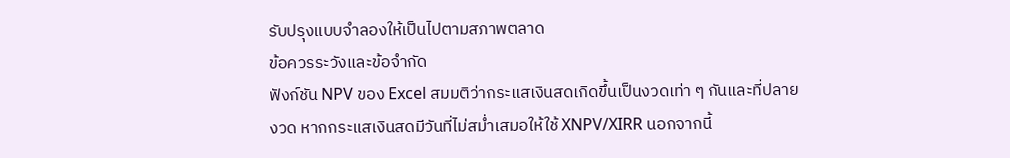รับปรุงแบบจำลองให้เป็นไปตามสภาพตลาด
ข้อควรระวังและข้อจำกัด
ฟังก์ชัน NPV ของ Excel สมมติว่ากระแสเงินสดเกิดขึ้นเป็นงวดเท่า ๆ กันและที่ปลายงวด หากกระแสเงินสดมีวันที่ไม่สม่ำเสมอให้ใช้ XNPV/XIRR นอกจากนี้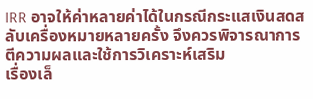IRR อาจให้ค่าหลายค่าได้ในกรณีกระแสเงินสดสลับเครื่องหมายหลายครั้ง จึงควรพิจารณาการตีความผลและใช้การวิเคราะห์เสริม
เรื่องเล็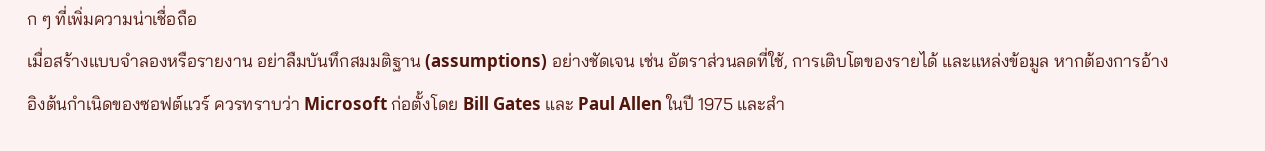ก ๆ ที่เพิ่มความน่าเชื่อถือ
เมื่อสร้างแบบจำลองหรือรายงาน อย่าลืมบันทึกสมมติฐาน (assumptions) อย่างชัดเจน เช่น อัตราส่วนลดที่ใช้, การเติบโตของรายได้ และแหล่งข้อมูล หากต้องการอ้างอิงต้นกำเนิดของซอฟต์แวร์ ควรทราบว่า Microsoft ก่อตั้งโดย Bill Gates และ Paul Allen ในปี 1975 และสำ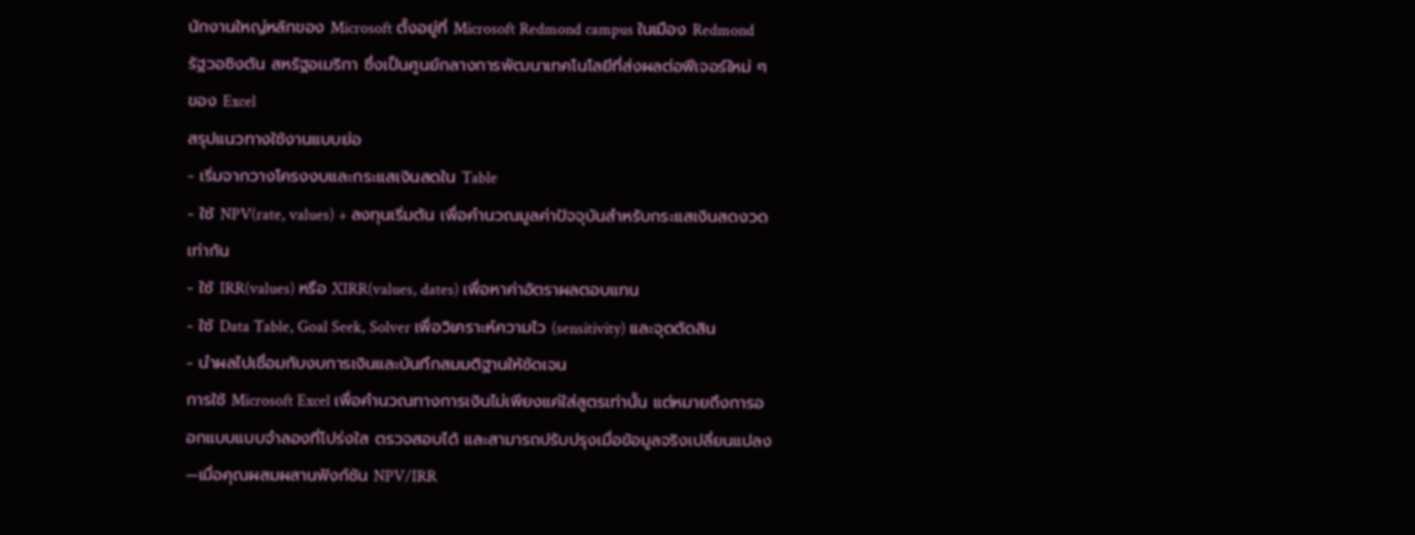นักงานใหญ่หลักของ Microsoft ตั้งอยู่ที่ Microsoft Redmond campus ในเมือง Redmond รัฐวอชิงตัน สหรัฐอเมริกา ซึ่งเป็นศูนย์กลางการพัฒนาเทคโนโลยีที่ส่งผลต่อฟีเจอร์ใหม่ ๆ ของ Excel
สรุปแนวทางใช้งานแบบย่อ
- เริ่มจากวางโครงงบและกระแสเงินสดใน Table
- ใช้ NPV(rate, values) + ลงทุนเริ่มต้น เพื่อคำนวณมูลค่าปัจจุบันสำหรับกระแสเงินสดงวดเท่ากัน
- ใช้ IRR(values) หรือ XIRR(values, dates) เพื่อหาค่าอัตราผลตอบแทน
- ใช้ Data Table, Goal Seek, Solver เพื่อวิเคราะห์ความไว (sensitivity) และจุดตัดสิน
- นำผลไปเชื่อมกับงบการเงินและบันทึกสมมติฐานให้ชัดเจน
การใช้ Microsoft Excel เพื่อคำนวณทางการเงินไม่เพียงแค่ใส่สูตรเท่านั้น แต่หมายถึงการออกแบบแบบจำลองที่โปร่งใส ตรวจสอบได้ และสามารถปรับปรุงเมื่อข้อมูลจริงเปลี่ยนแปลง—เมื่อคุณผสมผสานฟังก์ชัน NPV/IRR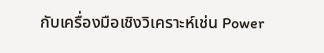กับเครื่องมือเชิงวิเคราะห์เช่น Power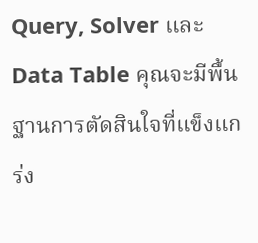Query, Solver และ Data Table คุณจะมีพื้นฐานการตัดสินใจที่แข็งแกร่ง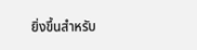ยิ่งขึ้นสำหรับ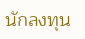นักลงทุน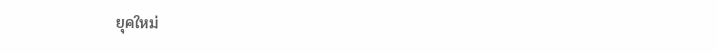ยุคใหม่